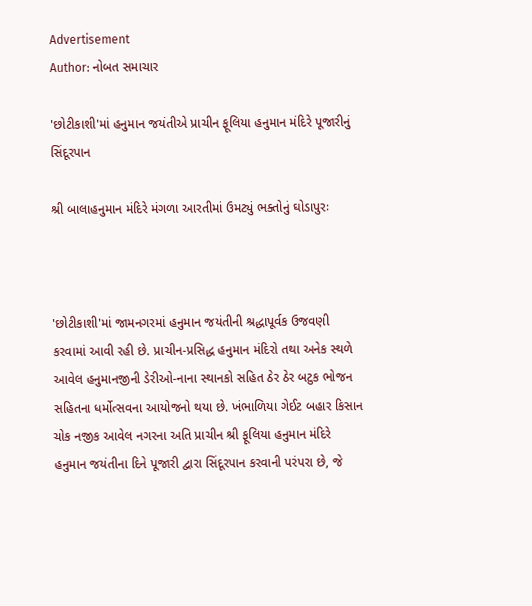Advertisement
Author: નોબત સમાચાર

'છોટીકાશી'માં હનુમાન જયંતીએ પ્રાચીન ફૂલિયા હનુમાન મંદિરે પૂજારીનું સિંદૂરપાન

શ્રી બાલાહનુમાન મંદિરે મંગળા આરતીમાં ઉમટ્યું ભક્તોનું ઘોડાપુરઃ



'છોટીકાશી'માં જામનગરમાં હનુમાન જયંતીની શ્રદ્ધાપૂર્વક ઉજવણી કરવામાં આવી રહી છે. પ્રાચીન-પ્રસિદ્ધ હનુમાન મંદિરો તથા અનેક સ્થળે આવેલ હનુમાનજીની ડેરીઓ-નાના સ્થાનકો સહિત ઠેર ઠેર બટુક ભોજન સહિતના ધર્મોત્સવના આયોજનો થયા છે. ખંભાળિયા ગેઈટ બહાર કિસાન ચોક નજીક આવેલ નગરના અતિ પ્રાચીન શ્રી ફૂલિયા હનુમાન મંદિરે હનુમાન જયંતીના દિને પૂજારી દ્વારા સિંદૂરપાન કરવાની પરંપરા છે, જે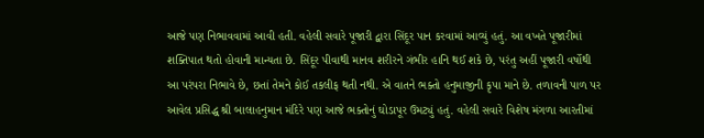આજે પણ નિભાવવામાં આવી હતી. વહેલી સવારે પૂજારી દ્વારા સિંદૂર પાન કરવામાં આવ્યું હતું. આ વખતે પૂજારીમાં શક્તિપાત થતો હોવાની માન્યતા છે. સિંદૂર પીવાથી માનવ શરીરને ગંભીર હાનિ થઈ શકે છે, પરંતુ અહીં પૂજારી વર્ષોથી આ પરંપરા નિભાવે છે, છતાં તેમને કોઈ તકલીફ થતી નથી. એ વાતને ભક્તો હનુમાજીની કૃપા માને છે. તળાવની પાળ પર આવેલ પ્રસિદ્ધ શ્રી બાલાહનુમાન મંદિરે પણ આજે ભક્તોનું ઘોડાપૂર ઉમટ્યું હતું. વહેલી સવારે વિશેષ મંગળા આરતીમાં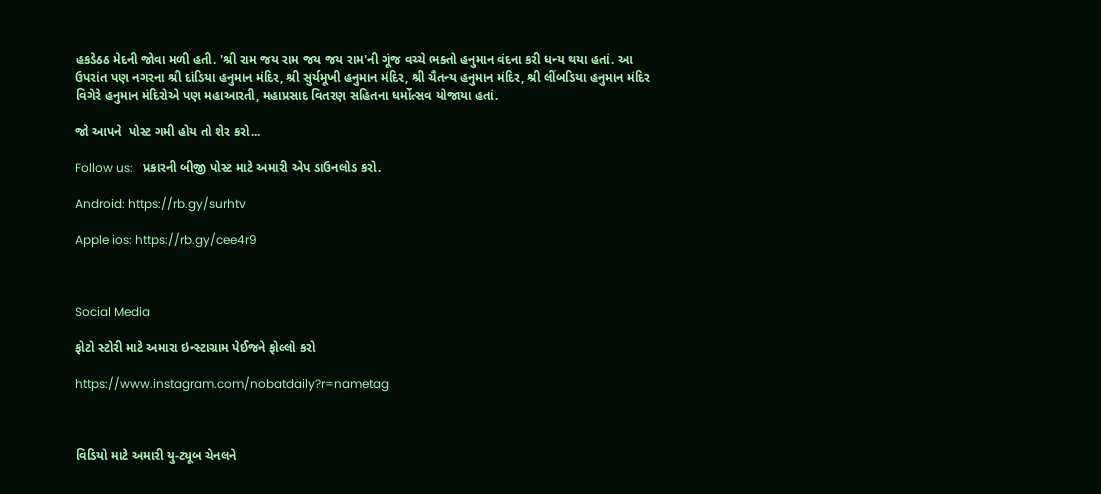હકડેઠઠ મેદની જોવા મળી હતી. 'શ્રી રામ જય રામ જય જય રામ'ની ગૂંજ વચ્ચે ભક્તો હનુમાન વંદના કરી ધન્ય થયા હતાં. આ ઉપરાંત પણ નગરના શ્રી દાંડિયા હનુમાન મંદિર, શ્રી સુર્યમૂખી હનુમાન મંદિર, શ્રી ચૈતન્ય હનુમાન મંદિર, શ્રી લીંબડિયા હનુમાન મંદિર વિગેરે હનુમાન મંદિરોએ પણ મહાઆરતી, મહાપ્રસાદ વિતરણ સહિતના ધર્મોત્સવ યોજાયા હતાં.

જો આપને  પોસ્ટ ગમી હોય તો શેર કરો...

Follow us:   પ્રકારની બીજી પોસ્ટ માટે અમારી એપ ડાઉનલોડ કરો.

Android: https://rb.gy/surhtv

Apple ios: https://rb.gy/cee4r9



Social Media

ફોટો સ્ટોરી માટે અમારા ઇન્સ્ટાગ્રામ પેઈજને ફોલ્લો કરો

https://www.instagram.com/nobatdaily?r=nametag



વિડિયો માટે અમારી યુ-ટ્યૂબ ચેનલને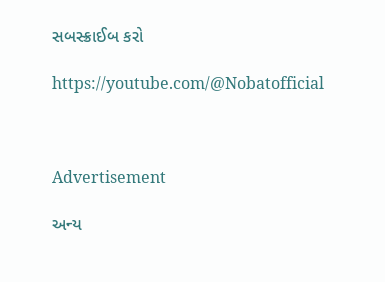સબસ્ક્રાઈબ કરો

https://youtube.com/@Nobatofficial



Advertisement

અન્ય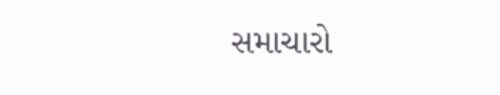સમાચારો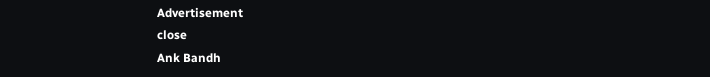Advertisement
close
Ank Bandh